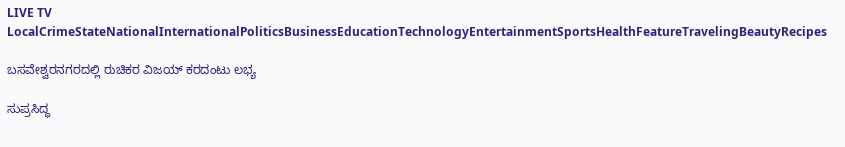LIVE TV LocalCrimeStateNationalInternationalPoliticsBusinessEducationTechnologyEntertainmentSportsHealthFeatureTravelingBeautyRecipes

ಬಸವೇಶ್ವರನಗರದಲ್ಲಿ ರುಚಿಕರ ವಿಜಯ್ ಕರದಂಟು ಲಭ್ಯ

ಸುಪ್ರಸಿದ್ಧ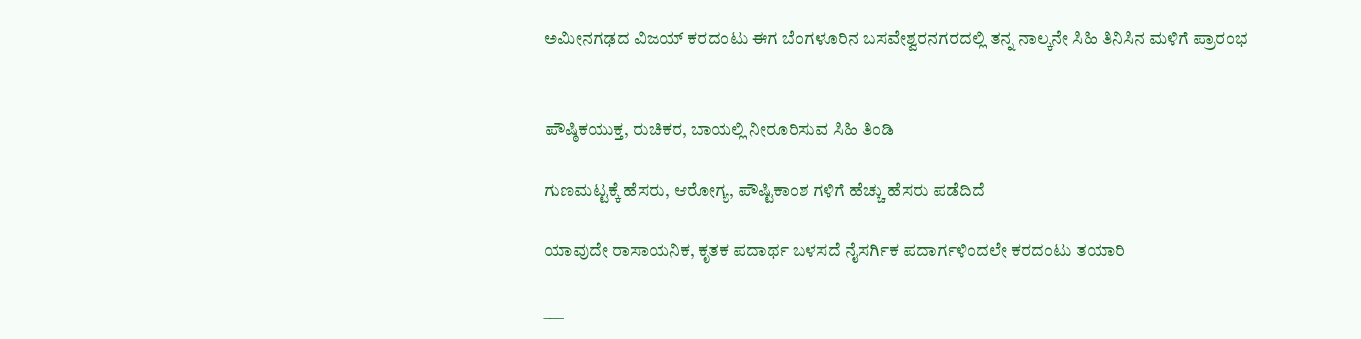ಅಮೀನಗಢದ ವಿಜಯ್ ಕರದಂಟು ಈಗ ಬೆಂಗಳೂರಿನ ಬಸವೇಶ್ವರನಗರದಲ್ಲಿ ತನ್ನ ನಾಲ್ಕನೇ ಸಿಹಿ ತಿನಿಸಿನ ಮಳಿಗೆ ಪ್ರಾರಂಭ


ಪೌಷ್ಠಿಕಯುಕ್ತ, ರುಚಿಕರ, ಬಾಯಲ್ಲಿ ನೀರೂರಿಸುವ ಸಿಹಿ ತಿಂಡಿ

ಗುಣಮಟ್ಟಕ್ಕೆ ಹೆಸರು, ಆರೋಗ್ಯ, ಪೌಷ್ಟಿಕಾಂಶ ಗಳಿಗೆ ಹೆಚ್ಚು ಹೆಸರು ಪಡೆದಿದೆ

ಯಾವುದೇ ರಾಸಾಯನಿಕ, ಕೃತಕ ಪದಾರ್ಥ ಬಳಸದೆ ನೈಸರ್ಗಿಕ ಪದಾರ್ಗಳಿಂದಲೇ ಕರದಂಟು ತಯಾರಿ

___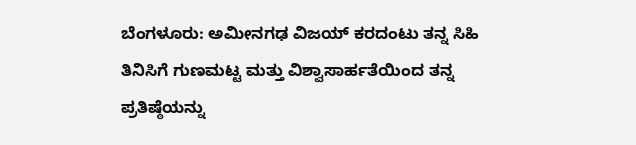ಬೆಂಗಳೂರು: ಅಮೀನಗಢ ವಿಜಯ್ ಕರದಂಟು ತನ್ನ ಸಿಹಿ ತಿನಿಸಿಗೆ ಗುಣಮಟ್ಟ ಮತ್ತು ವಿಶ್ವಾಸಾರ್ಹತೆಯಿಂದ ತನ್ನ ಪ್ರತಿಷ್ಠೆಯನ್ನು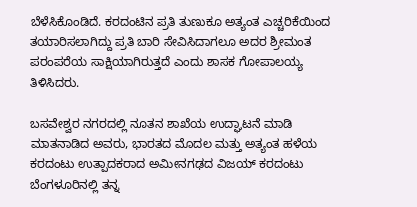ಬೆಳೆಸಿಕೊಂಡಿದೆ. ಕರದಂಟಿನ ಪ್ರತಿ ತುಣುಕೂ ಅತ್ಯಂತ ಎಚ್ಚರಿಕೆಯಿಂದ ತಯಾರಿಸಲಾಗಿದ್ದು ಪ್ರತಿ ಬಾರಿ ಸೇವಿಸಿದಾಗಲೂ ಅದರ ಶ್ರೀಮಂತ ಪರಂಪರೆಯ ಸಾಕ್ಷಿಯಾಗಿರುತ್ತದೆ ಎಂದು ಶಾಸಕ ಗೋಪಾಲಯ್ಯ ತಿಳಿಸಿದರು.

ಬಸವೇಶ್ವರ ನಗರದಲ್ಲಿ ನೂತನ ಶಾಖೆಯ ಉದ್ಘಾಟನೆ ಮಾಡಿ ಮಾತನಾಡಿದ ಅವರು, ಭಾರತದ ಮೊದಲ ಮತ್ತು ಅತ್ಯಂತ ಹಳೆಯ ಕರದಂಟು ಉತ್ಪಾದಕರಾದ ಅಮೀನಗಢದ ವಿಜಯ್ ಕರದಂಟು ಬೆಂಗಳೂರಿನಲ್ಲಿ ತನ್ನ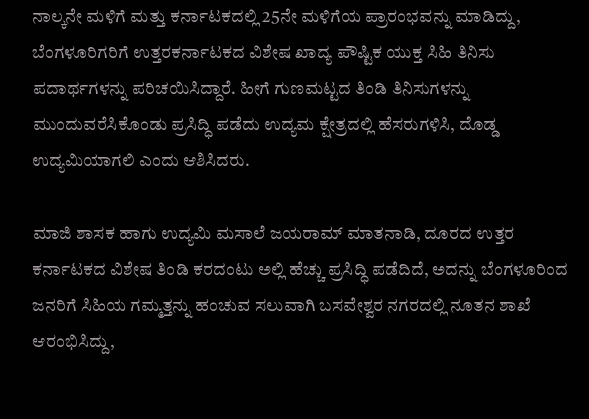ನಾಲ್ಕನೇ ಮಳಿಗೆ ಮತ್ತು ಕರ್ನಾಟಕದಲ್ಲಿ 25ನೇ ಮಳಿಗೆಯ ಪ್ರಾರಂಭವನ್ನು ಮಾಡಿದ್ದು, ಬೆಂಗಳೂರಿಗರಿಗೆ ಉತ್ತರಕರ್ನಾಟಕದ ವಿಶೇಷ ಖಾದ್ಯ ಪೌಷ್ಟಿಕ ಯುಕ್ತ ಸಿಹಿ ತಿನಿಸು ಪದಾರ್ಥಗಳನ್ನು ಪರಿಚಯಿಸಿದ್ದಾರೆ. ಹೀಗೆ ಗುಣಮಟ್ಟದ ತಿಂಡಿ ತಿನಿಸುಗಳನ್ನು ಮುಂದುವರೆಸಿಕೊಂಡು ಪ್ರಸಿದ್ಧಿ ಪಡೆದು ಉದ್ಯಮ ಕ್ಷೇತ್ರದಲ್ಲಿ ಹೆಸರುಗಳಿಸಿ, ದೊಡ್ಡ ಉದ್ಯಮಿಯಾಗಲಿ ಎಂದು ಆಶಿಸಿದರು.

ಮಾಜಿ ಶಾಸಕ ಹಾಗು ಉದ್ಯಮಿ ಮಸಾಲೆ ಜಯರಾಮ್ ಮಾತನಾಡಿ, ದೂರದ ಉತ್ತರ ಕರ್ನಾಟಕದ ವಿಶೇಷ ತಿಂಡಿ ಕರದಂಟು ಅಲ್ಲಿ ಹೆಚ್ಚು ಪ್ರಸಿದ್ಧಿ ಪಡೆದಿದೆ, ಅದನ್ನು ಬೆಂಗಳೂರಿಂದ ಜನರಿಗೆ ಸಿಹಿಯ ಗಮ್ಮತ್ತನ್ನು ಹಂಚುವ ಸಲುವಾಗಿ ಬಸವೇಶ್ವರ ನಗರದಲ್ಲಿ ನೂತನ ಶಾಖೆ ಆರಂಭಿಸಿದ್ದು,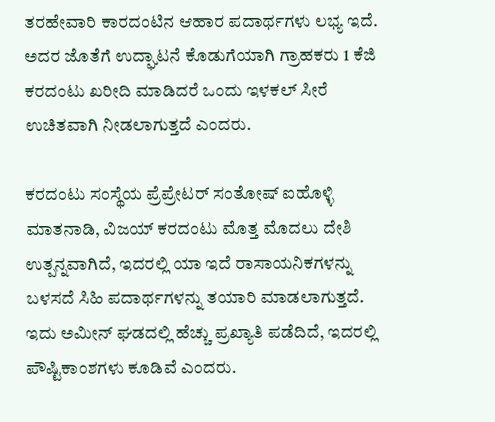ತರಹೇವಾರಿ ಕಾರದಂಟಿನ ಆಹಾರ ಪದಾರ್ಥಗಳು ಲಭ್ಯ ಇದೆ. ಅದರ ಜೊತೆಗೆ ಉದ್ಘಾಟನೆ ಕೊಡುಗೆಯಾಗಿ ಗ್ರಾಹಕರು 1 ಕೆಜಿ ಕರದಂಟು ಖರೀದಿ ಮಾಡಿದರೆ ಒಂದು ಇಳಕಲ್ ಸೀರೆ ಉಚಿತವಾಗಿ ನೀಡಲಾಗುತ್ತದೆ ಎಂದರು.

ಕರದಂಟು ಸಂಸ್ಥೆಯ ಪ್ರೆಪ್ರೇಟರ್ ಸಂತೋಷ್ ಐಹೊಳ್ಳಿ  ಮಾತನಾಡಿ, ವಿಜಯ್ ಕರದಂಟು ಮೊತ್ತ ಮೊದಲು ದೇಶಿ ಉತ್ಪನ್ನವಾಗಿದೆ, ಇದರಲ್ಲಿ ಯಾ ಇದೆ ರಾಸಾಯನಿಕಗಳನ್ನು ಬಳಸದೆ ಸಿಹಿ ಪದಾರ್ಥಗಳನ್ನು ತಯಾರಿ ಮಾಡಲಾಗುತ್ತದೆ. ಇದು ಅಮೀನ್ ಘಡದಲ್ಲಿ ಹೆಚ್ಚು ಪ್ರಖ್ಯಾತಿ ಪಡೆದಿದೆ, ಇದರಲ್ಲಿ ಪೌಷ್ಟಿಕಾಂಶಗಳು ಕೂಡಿವೆ ಎಂದರು.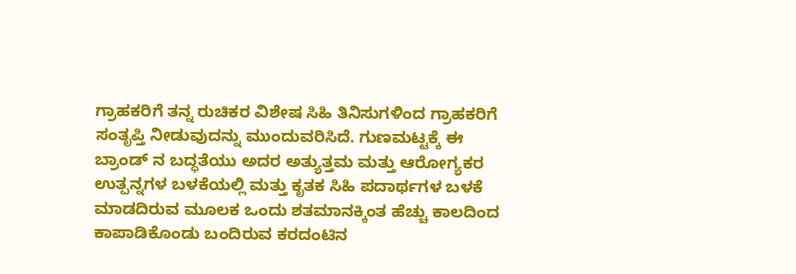ಗ್ರಾಹಕರಿಗೆ ತನ್ನ ರುಚಿಕರ ವಿಶೇಷ ಸಿಹಿ ತಿನಿಸುಗಳಿಂದ ಗ್ರಾಹಕರಿಗೆ ಸಂತೃಪ್ತಿ ನೀಡುವುದನ್ನು ಮುಂದುವರಿಸಿದೆ. ಗುಣಮಟ್ಟಕ್ಕೆ ಈ ಬ್ರಾಂಡ್ ನ ಬದ್ಧತೆಯು ಅದರ ಅತ್ಯುತ್ತಮ ಮತ್ತು ಆರೋಗ್ಯಕರ ಉತ್ಪನ್ನಗಳ ಬಳಕೆಯಲ್ಲಿ ಮತ್ತು ಕೃತಕ ಸಿಹಿ ಪದಾರ್ಥಗಳ ಬಳಕೆ ಮಾಡದಿರುವ ಮೂಲಕ ಒಂದು ಶತಮಾನಕ್ಕಿಂತ ಹೆಚ್ಚು ಕಾಲದಿಂದ ಕಾಪಾಡಿಕೊಂಡು ಬಂದಿರುವ ಕರದಂಟಿನ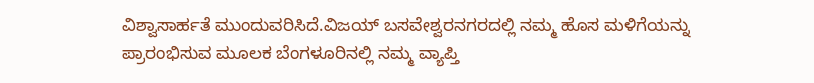ವಿಶ್ವಾಸಾರ್ಹತೆ ಮುಂದುವರಿಸಿದೆ.ವಿಜಯ್ ಬಸವೇಶ್ವರನಗರದಲ್ಲಿ ನಮ್ಮ ಹೊಸ ಮಳಿಗೆಯನ್ನು ಪ್ರಾರಂಭಿಸುವ ಮೂಲಕ ಬೆಂಗಳೂರಿನಲ್ಲಿ ನಮ್ಮ ವ್ಯಾಪ್ತಿ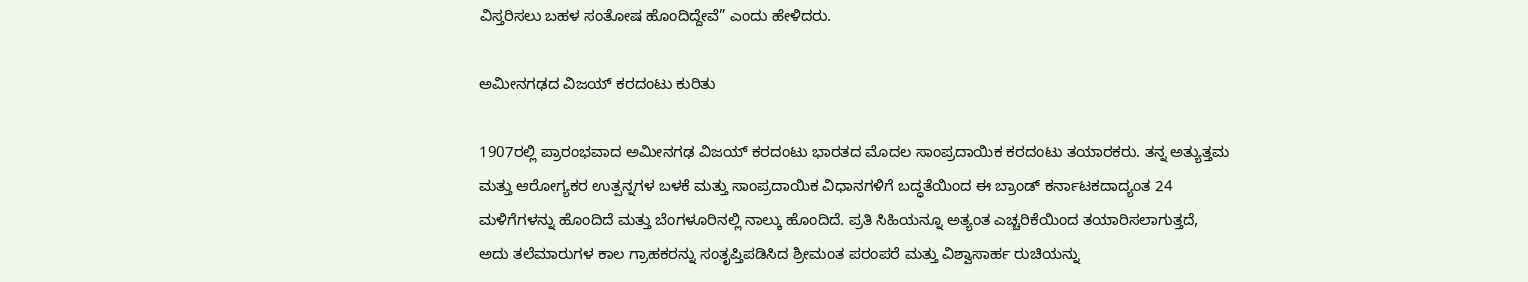ವಿಸ್ತರಿಸಲು ಬಹಳ ಸಂತೋಷ ಹೊಂದಿದ್ದೇವೆ” ಎಂದು ಹೇಳಿದರು.

ಅಮೀನಗಢದ ವಿಜಯ್ ಕರದಂಟು ಕುರಿತು

1907ರಲ್ಲಿ ಪ್ರಾರಂಭವಾದ ಅಮೀನಗಢ ವಿಜಯ್ ಕರದಂಟು ಭಾರತದ ಮೊದಲ ಸಾಂಪ್ರದಾಯಿಕ ಕರದಂಟು ತಯಾರಕರು. ತನ್ನ ಅತ್ಯುತ್ತಮ ಮತ್ತು ಆರೋಗ್ಯಕರ ಉತ್ಪನ್ನಗಳ ಬಳಕೆ ಮತ್ತು ಸಾಂಪ್ರದಾಯಿಕ ವಿಧಾನಗಳಿಗೆ ಬದ್ಧತೆಯಿಂದ ಈ ಬ್ರಾಂಡ್ ಕರ್ನಾಟಕದಾದ್ಯಂತ 24 ಮಳಿಗೆಗಳನ್ನು ಹೊಂದಿದೆ ಮತ್ತು ಬೆಂಗಳೂರಿನಲ್ಲಿ ನಾಲ್ಕು ಹೊಂದಿದೆ. ಪ್ರತಿ ಸಿಹಿಯನ್ನೂ ಅತ್ಯಂತ ಎಚ್ಚರಿಕೆಯಿಂದ ತಯಾರಿಸಲಾಗುತ್ತದೆ, ಅದು ತಲೆಮಾರುಗಳ ಕಾಲ ಗ್ರಾಹಕರನ್ನು ಸಂತೃಪ್ತಿಪಡಿಸಿದ ಶ್ರೀಮಂತ ಪರಂಪರೆ ಮತ್ತು ವಿಶ್ವಾಸಾರ್ಹ ರುಚಿಯನ್ನು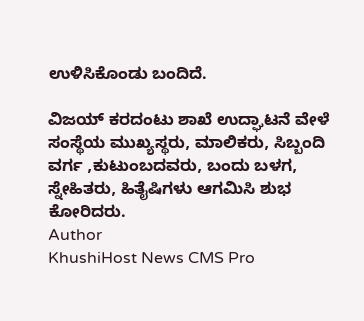ಉಳಿಸಿಕೊಂಡು ಬಂದಿದೆ.

ವಿಜಯ್ ಕರದಂಟು ಶಾಖೆ ಉದ್ಘಾಟನೆ ವೇಳೆ ಸಂಸ್ಥೆಯ ಮುಖ್ಯಸ್ಥರು, ಮಾಲಿಕರು, ಸಿಬ್ಬಂದಿ ವರ್ಗ ,ಕುಟುಂಬದವರು, ಬಂದು ಬಳಗ, ಸ್ನೇಹಿತರು, ಹಿತೈಷಿಗಳು ಆಗಮಿಸಿ ಶುಭ ಕೋರಿದರು.
Author
KhushiHost News CMS Pro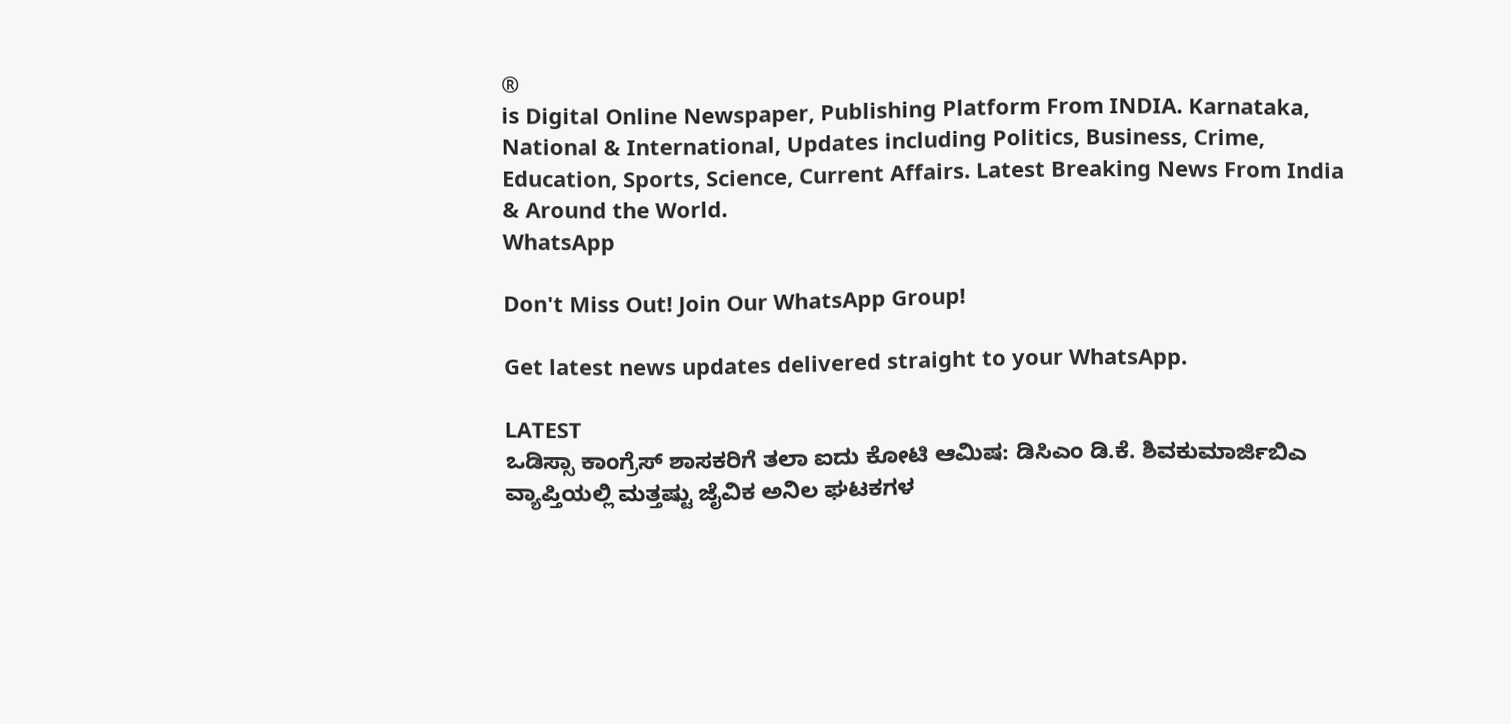®
is Digital Online Newspaper, Publishing Platform From INDIA. Karnataka, National & International, Updates including Politics, Business, Crime, Education, Sports, Science, Current Affairs. Latest Breaking News From India & Around the World.
WhatsApp

Don't Miss Out! Join Our WhatsApp Group!

Get latest news updates delivered straight to your WhatsApp.

LATEST
ಒಡಿಸ್ಸಾ ಕಾಂಗ್ರೆಸ್ ಶಾಸಕರಿಗೆ ತಲಾ ಐದು ಕೋಟಿ ಆಮಿಷ: ಡಿಸಿಎಂ ಡಿ.ಕೆ. ಶಿವಕುಮಾರ್ಜಿಬಿಎ ವ್ಯಾಪ್ತಿಯಲ್ಲಿ ಮತ್ತಷ್ಟು ಜೈವಿಕ ಅನಿಲ ಘಟಕಗಳ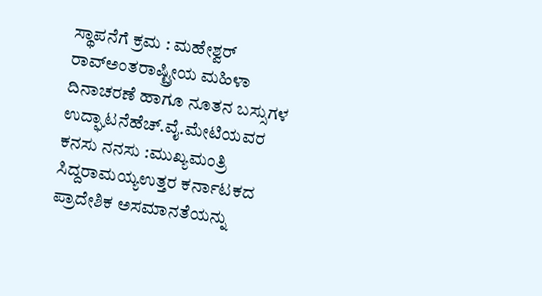ಸ್ಥಾಪನೆಗೆ ಕ್ರಮ : ಮಹೇಶ್ವರ್ ರಾವ್ಅಂತರಾಷ್ಟ್ರೀಯ ಮಹಿಳಾ ದಿನಾಚರಣೆ ಹಾಗೂ ನೂತನ ಬಸ್ಸುಗಳ ಉದ್ಘಾಟನೆಹೆಚ್.ವೈ.ಮೇಟಿಯವರ ಕನಸು ನನಸು :ಮುಖ್ಯಮಂತ್ರಿ ಸಿದ್ದರಾಮಯ್ಯಉತ್ತರ ಕರ್ನಾಟಕದ ಪ್ರಾದೇಶಿಕ ಅಸಮಾನತೆಯನ್ನು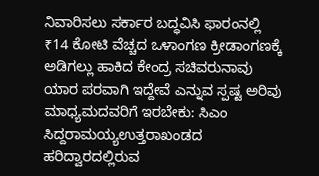ನಿವಾರಿಸಲು ಸರ್ಕಾರ ಬದ್ಧವಿಸಿ ಫಾರಂನಲ್ಲಿ ₹14 ಕೋಟಿ ವೆಚ್ಚದ ಒಳಾಂಗಣ ಕ್ರೀಡಾಂಗಣಕ್ಕೆ ಅಡಿಗಲ್ಲು ಹಾಕಿದ ಕೇಂದ್ರ ಸಚಿವರುನಾವು ಯಾರ ಪರವಾಗಿ ಇದ್ದೇವೆ ಎನ್ನುವ ಸ್ಪಷ್ಟ ಅರಿವು ಮಾಧ್ಯಮದವರಿಗೆ ಇರಬೇಕು: ಸಿಎಂ ಸಿದ್ದರಾಮಯ್ಯಉತ್ತರಾಖಂಡದ ಹರಿದ್ವಾರದಲ್ಲಿರುವ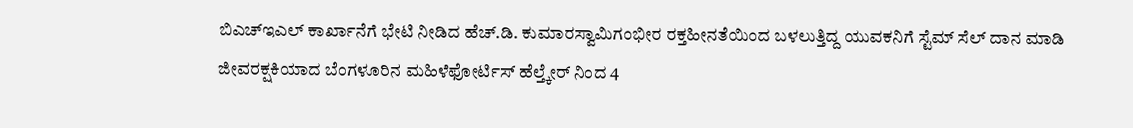ಬಿಎಚ್‌ಇಎಲ್ ಕಾರ್ಖಾನೆಗೆ ಭೇಟಿ ನೀಡಿದ ಹೆಚ್.ಡಿ. ಕುಮಾರಸ್ವಾಮಿಗಂಭೀರ ರಕ್ತಹೀನತೆಯಿಂದ ಬಳಲುತ್ತಿದ್ದ ಯುವಕನಿಗೆ ಸ್ಟೆಮ್ ಸೆಲ್ ದಾನ ಮಾಡಿ ಜೀವರಕ್ಷಕಿಯಾದ ಬೆಂಗಳೂರಿನ ಮಹಿಳೆಫೋರ್ಟಿಸ್ ಹೆಲ್ತ್ಕೇರ್ ನಿಂದ 4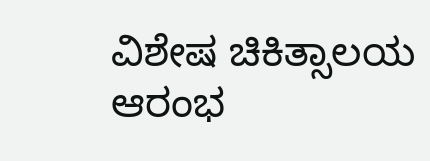ವಿಶೇಷ ಚಿಕಿತ್ಸಾಲಯ ಆರಂಭ